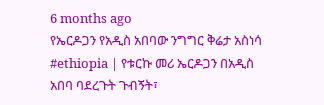6 months ago
የኤርዶጋን የአዲስ አበባው ንግግር ቅሬታ አስነሳ
#ethiopia | የቱርኩ መሪ ኤርዶጋን በአዲስ አበባ ባደረጉት ጉብኝት፣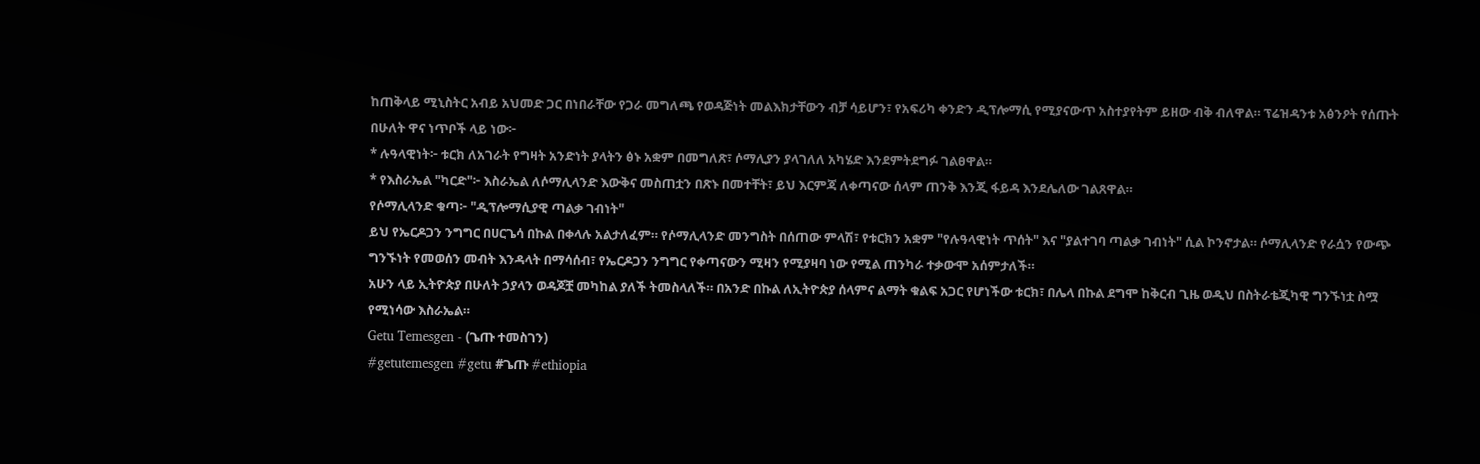ከጠቅላይ ሚኒስትር አብይ አህመድ ጋር በነበራቸው የጋራ መግለጫ የወዳጅነት መልእክታቸውን ብቻ ሳይሆን፣ የአፍሪካ ቀንድን ዲፕሎማሲ የሚያናውጥ አስተያየትም ይዘው ብቅ ብለዋል። ፕሬዝዳንቱ አፅንዖት የሰጡት በሁለት ዋና ነጥቦች ላይ ነው፦
* ሉዓላዊነት፦ ቱርክ ለአገራት የግዛት አንድነት ያላትን ፅኑ አቋም በመግለጽ፣ ሶማሊያን ያላገለለ አካሄድ እንደምትደግፉ ገልፀዋል።
* የእስራኤል "ካርድ"፦ እስራኤል ለሶማሊላንድ እውቅና መስጠቷን በጽኑ በመተቸት፣ ይህ እርምጃ ለቀጣናው ሰላም ጠንቅ እንጂ ፋይዳ እንደሌለው ገልጸዋል።
የሶማሊላንድ ቁጣ፦ "ዲፕሎማሲያዊ ጣልቃ ገብነት"
ይህ የኤርዶጋን ንግግር በሀርጌሳ በኩል በቀላሉ አልታለፈም። የሶማሊላንድ መንግስት በሰጠው ምላሽ፣ የቱርክን አቋም "የሉዓላዊነት ጥሰት" እና "ያልተገባ ጣልቃ ገብነት" ሲል ኮንኖታል። ሶማሊላንድ የራሷን የውጭ ግንኙነት የመወሰን መብት እንዳላት በማሳሰብ፣ የኤርዶጋን ንግግር የቀጣናውን ሚዛን የሚያዛባ ነው የሚል ጠንካራ ተቃውሞ አሰምታለች።
አሁን ላይ ኢትዮጵያ በሁለት ኃያላን ወዳጆቿ መካከል ያለች ትመስላለች። በአንድ በኩል ለኢትዮጵያ ሰላምና ልማት ቁልፍ አጋር የሆነችው ቱርክ፣ በሌላ በኩል ደግሞ ከቅርብ ጊዜ ወዲህ በስትራቴጂካዊ ግንኙነቷ ስሟ የሚነሳው እስራኤል።
Getu Temesgen - (ጌጡ ተመስገን)
#getutemesgen #getu #ጌጡ #ethiopia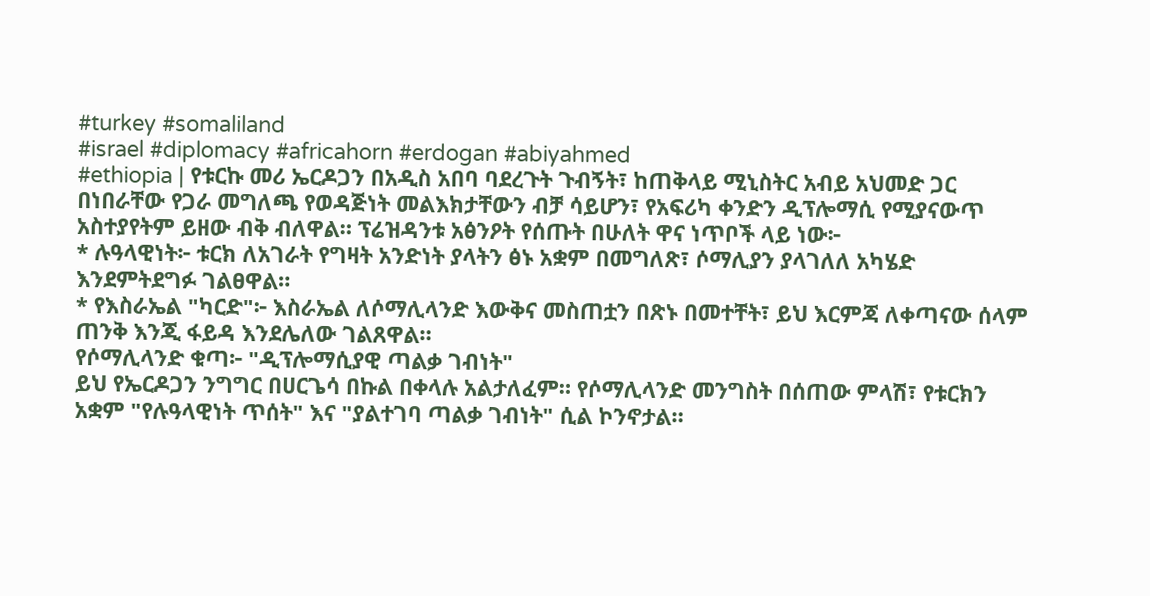#turkey #somaliland
#israel #diplomacy #africahorn #erdogan #abiyahmed
#ethiopia | የቱርኩ መሪ ኤርዶጋን በአዲስ አበባ ባደረጉት ጉብኝት፣ ከጠቅላይ ሚኒስትር አብይ አህመድ ጋር በነበራቸው የጋራ መግለጫ የወዳጅነት መልእክታቸውን ብቻ ሳይሆን፣ የአፍሪካ ቀንድን ዲፕሎማሲ የሚያናውጥ አስተያየትም ይዘው ብቅ ብለዋል። ፕሬዝዳንቱ አፅንዖት የሰጡት በሁለት ዋና ነጥቦች ላይ ነው፦
* ሉዓላዊነት፦ ቱርክ ለአገራት የግዛት አንድነት ያላትን ፅኑ አቋም በመግለጽ፣ ሶማሊያን ያላገለለ አካሄድ እንደምትደግፉ ገልፀዋል።
* የእስራኤል "ካርድ"፦ እስራኤል ለሶማሊላንድ እውቅና መስጠቷን በጽኑ በመተቸት፣ ይህ እርምጃ ለቀጣናው ሰላም ጠንቅ እንጂ ፋይዳ እንደሌለው ገልጸዋል።
የሶማሊላንድ ቁጣ፦ "ዲፕሎማሲያዊ ጣልቃ ገብነት"
ይህ የኤርዶጋን ንግግር በሀርጌሳ በኩል በቀላሉ አልታለፈም። የሶማሊላንድ መንግስት በሰጠው ምላሽ፣ የቱርክን አቋም "የሉዓላዊነት ጥሰት" እና "ያልተገባ ጣልቃ ገብነት" ሲል ኮንኖታል።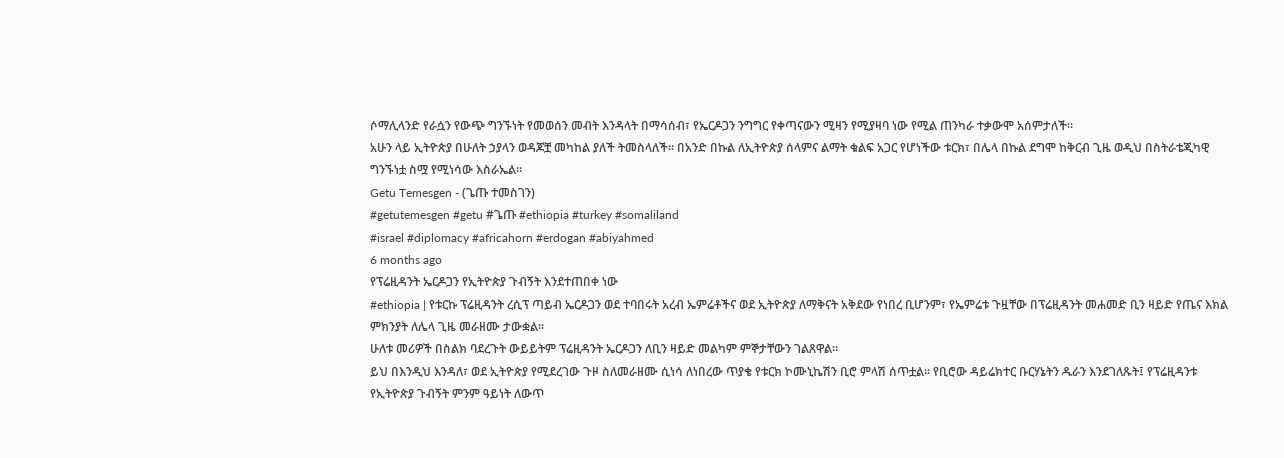ሶማሊላንድ የራሷን የውጭ ግንኙነት የመወሰን መብት እንዳላት በማሳሰብ፣ የኤርዶጋን ንግግር የቀጣናውን ሚዛን የሚያዛባ ነው የሚል ጠንካራ ተቃውሞ አሰምታለች።
አሁን ላይ ኢትዮጵያ በሁለት ኃያላን ወዳጆቿ መካከል ያለች ትመስላለች። በአንድ በኩል ለኢትዮጵያ ሰላምና ልማት ቁልፍ አጋር የሆነችው ቱርክ፣ በሌላ በኩል ደግሞ ከቅርብ ጊዜ ወዲህ በስትራቴጂካዊ ግንኙነቷ ስሟ የሚነሳው እስራኤል።
Getu Temesgen - (ጌጡ ተመስገን)
#getutemesgen #getu #ጌጡ #ethiopia #turkey #somaliland
#israel #diplomacy #africahorn #erdogan #abiyahmed
6 months ago
የፕሬዚዳንት ኤርዶጋን የኢትዮጵያ ጉብኝት እንደተጠበቀ ነው
#ethiopia | የቱርኩ ፕሬዚዳንት ረሲፕ ጣይብ ኤርዶጋን ወደ ተባበሩት አረብ ኤምሬቶችና ወደ ኢትዮጵያ ለማቅናት አቅደው የነበረ ቢሆንም፣ የኤምሬቱ ጉዟቸው በፕሬዚዳንት መሐመድ ቢን ዛይድ የጤና እክል ምክንያት ለሌላ ጊዜ መራዘሙ ታውቋል።
ሁለቱ መሪዎች በስልክ ባደረጉት ውይይትም ፕሬዚዳንት ኤርዶጋን ለቢን ዛይድ መልካም ምኞታቸውን ገልጸዋል።
ይህ በእንዲህ እንዳለ፣ ወደ ኢትዮጵያ የሚደረገው ጉዞ ስለመራዘሙ ሲነሳ ለነበረው ጥያቄ የቱርክ ኮሙኒኬሽን ቢሮ ምላሽ ሰጥቷል። የቢሮው ዳይሬክተር ቡርሃኔትን ዱራን እንደገለጹት፤ የፕሬዚዳንቱ የኢትዮጵያ ጉብኝት ምንም ዓይነት ለውጥ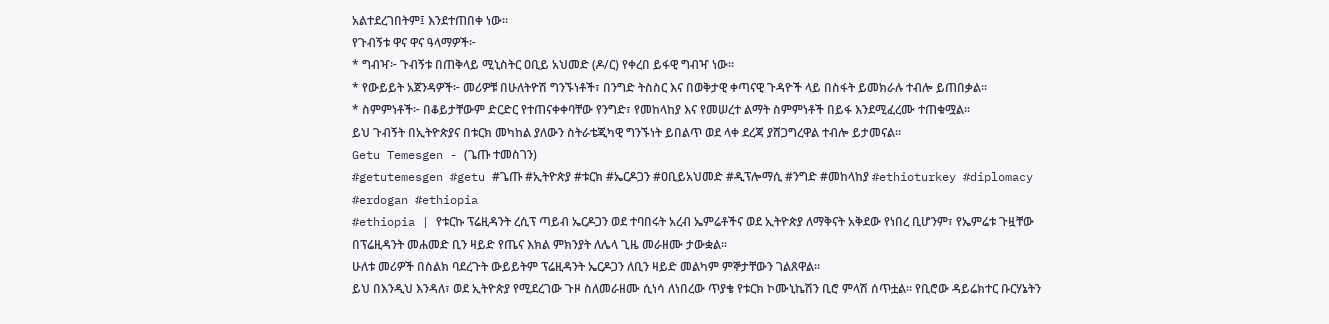አልተደረገበትም፤ እንደተጠበቀ ነው።
የጉብኝቱ ዋና ዋና ዓላማዎች፦
* ግብዣ፦ ጉብኝቱ በጠቅላይ ሚኒስትር ዐቢይ አህመድ (ዶ/ር) የቀረበ ይፋዊ ግብዣ ነው።
* የውይይት አጀንዳዎች፦ መሪዎቹ በሁለትዮሽ ግንኙነቶች፣ በንግድ ትስስር እና በወቅታዊ ቀጣናዊ ጉዳዮች ላይ በስፋት ይመክራሉ ተብሎ ይጠበቃል።
* ስምምነቶች፦ በቆይታቸውም ድርድር የተጠናቀቀባቸው የንግድ፣ የመከላከያ እና የመሠረተ ልማት ስምምነቶች በይፋ እንደሚፈረሙ ተጠቁሟል።
ይህ ጉብኝት በኢትዮጵያና በቱርክ መካከል ያለውን ስትራቴጂካዊ ግንኙነት ይበልጥ ወደ ላቀ ደረጃ ያሸጋግረዋል ተብሎ ይታመናል።
Getu Temesgen - (ጌጡ ተመስገን)
#getutemesgen #getu #ጌጡ #ኢትዮጵያ #ቱርክ #ኤርዶጋን #ዐቢይአህመድ #ዲፕሎማሲ #ንግድ #መከላከያ #ethioturkey #diplomacy #erdogan #ethiopia
#ethiopia | የቱርኩ ፕሬዚዳንት ረሲፕ ጣይብ ኤርዶጋን ወደ ተባበሩት አረብ ኤምሬቶችና ወደ ኢትዮጵያ ለማቅናት አቅደው የነበረ ቢሆንም፣ የኤምሬቱ ጉዟቸው በፕሬዚዳንት መሐመድ ቢን ዛይድ የጤና እክል ምክንያት ለሌላ ጊዜ መራዘሙ ታውቋል።
ሁለቱ መሪዎች በስልክ ባደረጉት ውይይትም ፕሬዚዳንት ኤርዶጋን ለቢን ዛይድ መልካም ምኞታቸውን ገልጸዋል።
ይህ በእንዲህ እንዳለ፣ ወደ ኢትዮጵያ የሚደረገው ጉዞ ስለመራዘሙ ሲነሳ ለነበረው ጥያቄ የቱርክ ኮሙኒኬሽን ቢሮ ምላሽ ሰጥቷል። የቢሮው ዳይሬክተር ቡርሃኔትን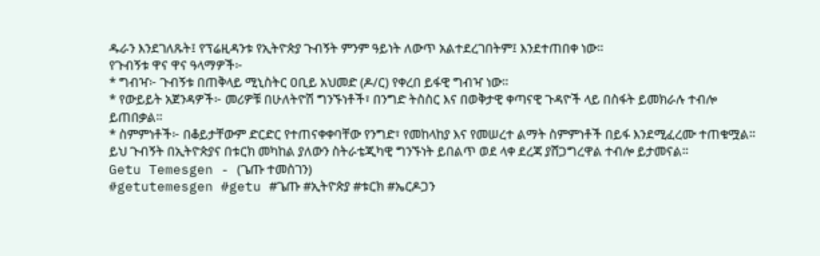ዱራን እንደገለጹት፤ የፕሬዚዳንቱ የኢትዮጵያ ጉብኝት ምንም ዓይነት ለውጥ አልተደረገበትም፤ እንደተጠበቀ ነው።
የጉብኝቱ ዋና ዋና ዓላማዎች፦
* ግብዣ፦ ጉብኝቱ በጠቅላይ ሚኒስትር ዐቢይ አህመድ (ዶ/ር) የቀረበ ይፋዊ ግብዣ ነው።
* የውይይት አጀንዳዎች፦ መሪዎቹ በሁለትዮሽ ግንኙነቶች፣ በንግድ ትስስር እና በወቅታዊ ቀጣናዊ ጉዳዮች ላይ በስፋት ይመክራሉ ተብሎ ይጠበቃል።
* ስምምነቶች፦ በቆይታቸውም ድርድር የተጠናቀቀባቸው የንግድ፣ የመከላከያ እና የመሠረተ ልማት ስምምነቶች በይፋ እንደሚፈረሙ ተጠቁሟል።
ይህ ጉብኝት በኢትዮጵያና በቱርክ መካከል ያለውን ስትራቴጂካዊ ግንኙነት ይበልጥ ወደ ላቀ ደረጃ ያሸጋግረዋል ተብሎ ይታመናል።
Getu Temesgen - (ጌጡ ተመስገን)
#getutemesgen #getu #ጌጡ #ኢትዮጵያ #ቱርክ #ኤርዶጋን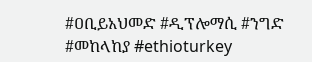#ዐቢይአህመድ #ዲፕሎማሲ #ንግድ #መከላከያ #ethioturkey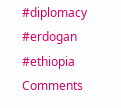#diplomacy #erdogan #ethiopia
Comments